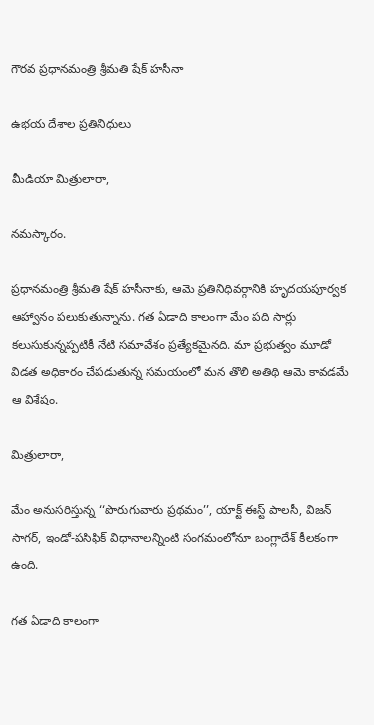గౌరవ ప్రధానమంత్రి శ్రీమతి షేక్ హసీనా

ఉభయ దేశాల ప్రతినిధులు

మీడియా మిత్రులారా,

నమస్కారం.

ప్రధానమంత్రి శ్రీమతి షేక్ హసీనాకు, ఆమె ప్రతినిధివర్గానికి హృద‌యపూర్వక ఆహ్వానం పలుకుతున్నాను. గత ఏడాది కాలంగా మేం పది సార్లు కలుసుకున్నప్పటికీ నేటి సమావేశం ప్రత్యేకమైనది. మా ప్రభుత్వం మూడో విడత అధికారం చేపడుతున్న సమయంలో మన తొలి అతిథి ఆమె కావడమే ఆ విశేషం.

మిత్రులారా,

మేం అనుసరిస్తున్న ‘‘పొరుగువారు ప్రథమం’’, యాక్ట్ ఈస్ట్ పాలసీ, విజన్ సాగర్, ఇండో-పసిఫిక్ విధానాలన్నింటి సంగమంలోనూ బంగ్లాదేశ్ కీలకంగా ఉంది.

గత ఏడాది కాలంగా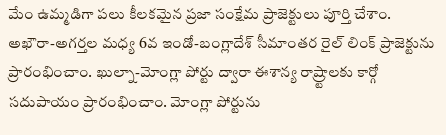మేం ఉమ్మడిగా పలు కీలకమైన ప్రజా సంక్షేమ ప్రాజెక్టులు పూర్తి చేశాం. అఖౌరా-అగర్తల మధ్య 6వ ఇండో-బంగ్లాదేశ్ సీమాంతర రైల్ లింక్ ప్రాజెక్టును ప్రారంభించాం. ఖుల్నా-మోంగ్లా పోర్టు ద్వారా ఈశాన్య రాష్ర్టాలకు కార్గో సదుపాయం ప్రారంభించాం. మోంగ్లా పోర్టును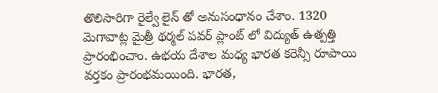తొలిసారిగా రైల్వే లైన్ తో అనుసంధానం చేశాం. 1320 మెగావాట్ల మైత్రీ థర్మల్ పవర్ ప్లాంట్ లో విద్యుత్ ఉత్పత్తి ప్రారంభించాం. ఉభయ దేశాల మధ్య భారత కరెన్సీ రూపాయి వర్తకం ప్రారంభమయింది. భారత,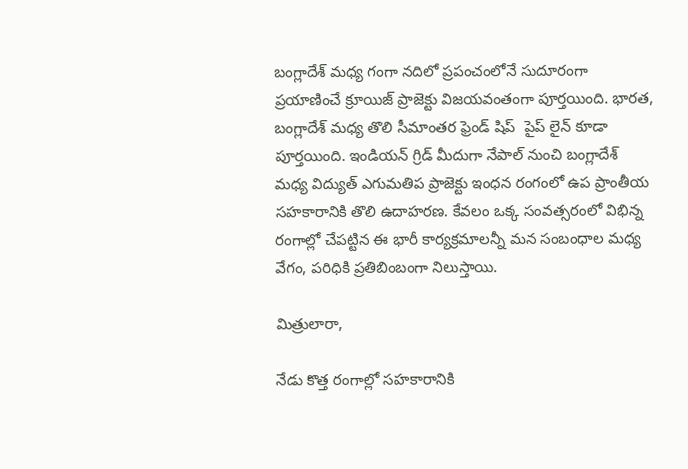బంగ్లాదేశ్ మధ్య గంగా నదిలో ప్రపంచంలోనే సుదూరంగా  ప్రయాణించే క్రూయిజ్ ప్రాజెక్టు విజయవంతంగా పూర్తయింది. భారత, బంగ్లాదేశ్ మధ్య తొలి సీమాంతర ఫ్రెండ్ షిప్  పైప్ లైన్ కూడా పూర్తయింది. ఇండియన్ గ్రిడ్ మీదుగా నేపాల్ నుంచి బంగ్లాదేశ్ మధ్య విద్యుత్ ఎగుమతిప ప్రాజెక్టు ఇంధన రంగంలో ఉప ప్రాంతీయ సహకారానికి తొలి ఉదాహరణ. కేవలం ఒక్క సంవత్సరంలో విభిన్న రంగాల్లో చేపట్టిన ఈ భారీ కార్యక్రమాలన్నీ మన సంబంధాల మధ్య వేగం, పరిధికి ప్రతిబింబంగా నిలుస్తాయి.

మిత్రులారా,

నేడు కొత్త రంగాల్లో సహకారానికి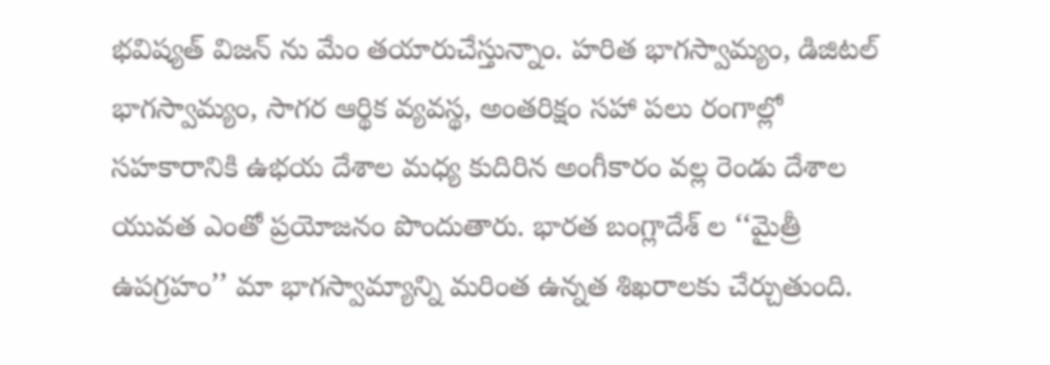భవిష్యత్ విజన్ ను మేం తయారుచేస్తున్నాం. హరిత భాగస్వామ్యం, డిజిటల్ భాగస్వామ్యం, సాగర ఆర్థిక వ్యవస్థ, అంతరిక్షం సహా పలు రంగాల్లో సహకారానికి ఉభయ దేశాల మధ్య కుదిరిన అంగీకారం వల్ల రెండు దేశాల యువత ఎంతో ప్రయోజనం పొందుతారు. భారత బంగ్లాదేశ్ ల ‘‘మైత్రీ ఉపగ్రహం’’ మా భాగస్వామ్యాన్ని మరింత ఉన్నత శిఖరాలకు చేర్చుతుంది.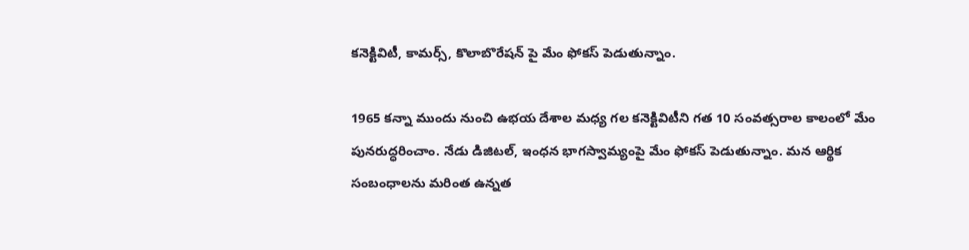కనెక్టివిటీ, కామర్స్, కొలాబొరేషన్ పై మేం ఫోకస్ పెడుతున్నాం.

1965 కన్నా ముందు నుంచి ఉభయ దేశాల మధ్య గల కనెక్టివిటీని గత 10 సంవత్సరాల కాలంలో మేం పునరుద్ధరించాం. నేడు డిజిటల్, ఇంధన భాగస్వామ్యంపై మేం ఫోకస్ పెడుతున్నాం. మన ఆర్థిక సంబంధాలను మరింత ఉన్నత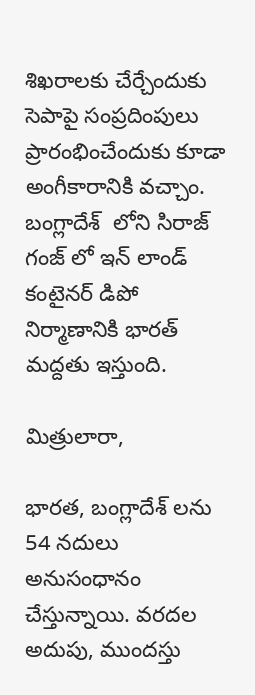శిఖరాలకు చేర్చేందుకు సెపాపై సంప్రదింపులు ప్రారంభించేందుకు కూడా అంగీకారానికి వచ్చాం. బంగ్లాదేశ్  లోని సిరాజ్ గంజ్ లో ఇన్ లాండ్ కంటైనర్ డిపో  నిర్మాణానికి భారత్ మద్దతు ఇస్తుంది.

మిత్రులారా,

భారత, బంగ్లాదేశ్ లను 54 నదులు అనుసంధానం చేస్తున్నాయి. వరదల అదుపు, ముందస్తు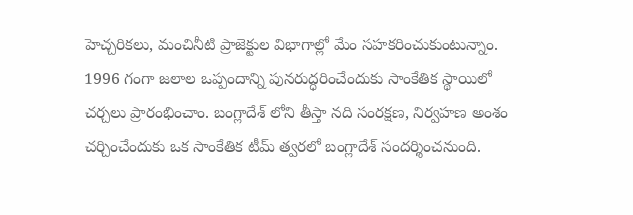హెచ్చరికలు, మంచినీటి ప్రాజెక్టుల విభాగాల్లో మేం సహకరించుకుంటున్నాం. 1996 గంగా జలాల ఒప్పందాన్ని పునరుద్ధరించేందుకు సాంకేతిక స్థాయిలో చర్చలు ప్రారంభించాం. బంగ్లాదేశ్ లోని తీస్తా నది సంరక్షణ, నిర్వహణ అంశం చర్చించేందుకు ఒక సాంకేతిక టీమ్ త్వరలో బంగ్లాదేశ్ సందర్శించనుంది.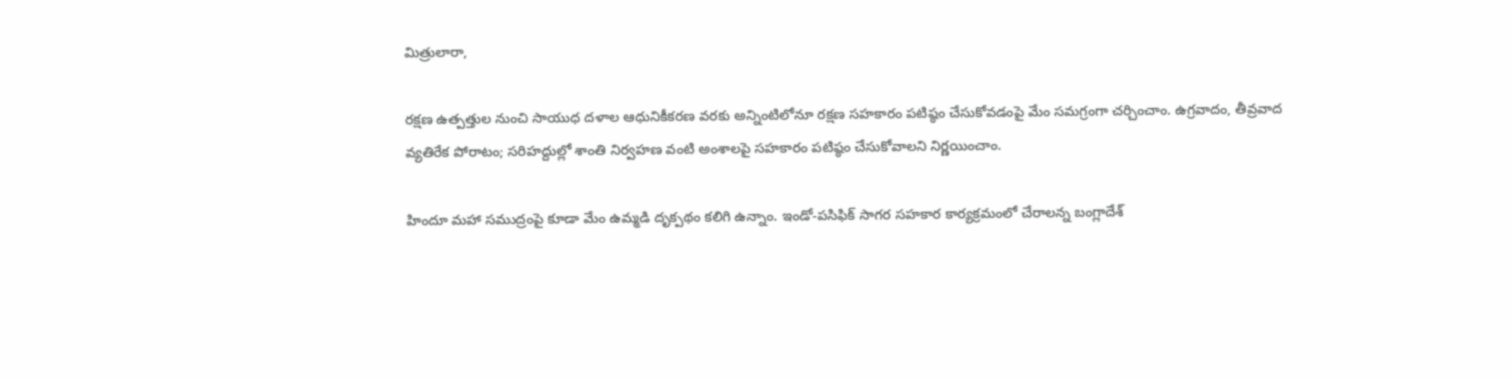మిత్రులారా,

రక్షణ ఉత్పత్తుల నుంచి సాయుధ దళాల ఆధునికీకరణ వరకు అన్నింటిలోనూ రక్షణ సహకారం పటిష్ఠం చేసుకోవడంపై మేం సమగ్రంగా చర్చించాం. ఉగ్రవాదం, తీవ్రవాద వ్యతిరేక పోరాటం; సరిహద్దుల్లో శాంతి నిర్వహణ వంటి అంశాలపై సహకారం పటిష్ఠం చేసుకోవాలని నిర్ణయించాం.

హిందూ మహా సముద్రంపై కూడా మేం ఉమ్మడి దృక్పథం కలిగి ఉన్నాం. ఇండో-పసిఫిక్ సాగర సహకార కార్యక్రమంలో చేరాలన్న బంగ్లాదేశ్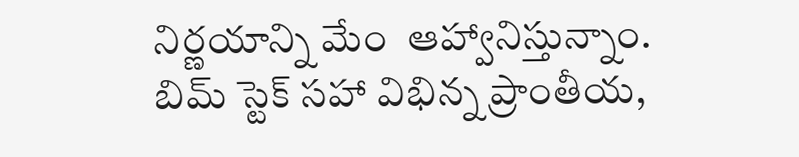నిర్ణయాన్ని మేం  ఆహ్వానిస్తున్నాం. బిమ్ స్టెక్ సహా విభిన్న ప్రాంతీయ,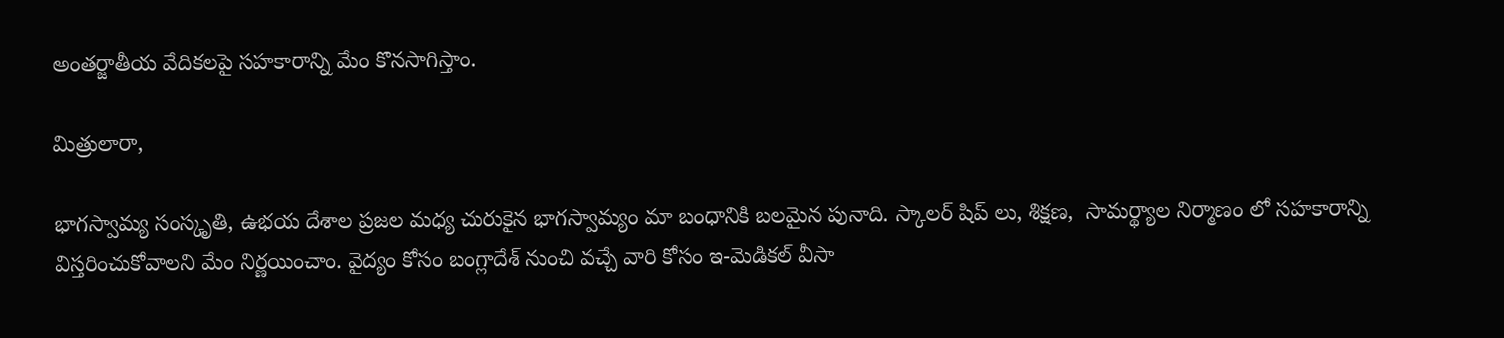అంతర్జాతీయ వేదికలపై సహకారాన్ని మేం కొనసాగిస్తాం.

మిత్రులారా,

భాగస్వామ్య సంస్కృతి, ఉభయ దేశాల ప్రజల మధ్య చురుకైన భాగస్వామ్యం మా బంధానికి బలమైన పునాది. స్కాలర్ షిప్ లు, శిక్షణ,  సామర్థ్యాల నిర్మాణం లో సహకారాన్ని విస్తరించుకోవాలని మేం నిర్ణయించాం. వైద్యం కోసం బంగ్లాదేశ్ నుంచి వచ్చే వారి కోసం ఇ-మెడికల్ వీసా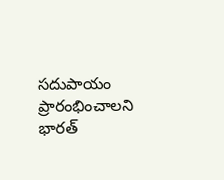సదుపాయం ప్రారంభించాలని భారత్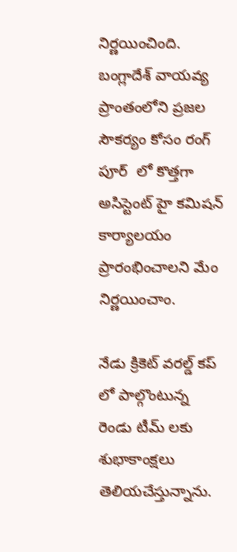నిర్ణయించింది. బంగ్లాదేశ్ వాయవ్య ప్రాంతంలోని ప్రజల సౌకర్యం కోసం రంగ్ పూర్  లో కొత్తగా అసిస్టెంట్ హై కమిషన్ కార్యాలయం ప్రారంభించాలని మేం నిర్ణయించాం.

నేడు క్రికెట్ వరల్డ్ కప్ లో పాల్గొంటున్న రెండు టీమ్ లకు శుభాకాంక్షలు తెలియచేస్తున్నాను.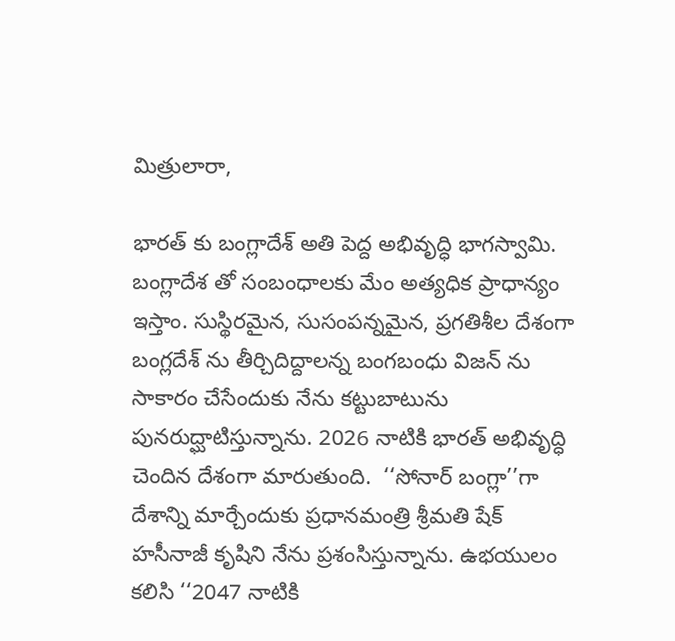మిత్రులారా,

భారత్ కు బంగ్లాదేశ్ అతి పెద్ద అభివృద్ధి భాగస్వామి. బంగ్లాదేశ తో సంబంధాలకు మేం అత్యధిక ప్రాధాన్యం ఇస్తాం. సుస్థిరమైన, సుసంపన్నమైన, ప్రగతిశీల దేశంగా బంగ్లదేశ్ ను తీర్చిదిద్దాలన్న బంగబంధు విజన్ ను సాకారం చేసేందుకు నేను కట్టుబాటును పునరుద్ఘాటిస్తున్నాను. 2026 నాటికి భారత్ అభివృద్ధి చెందిన దేశంగా మారుతుంది.  ‘‘సోనార్ బంగ్లా’’గా దేశాన్ని మార్చేందుకు ప్రధానమంత్రి శ్రీమతి షేక్ హసీనాజీ కృషిని నేను ప్రశంసిస్తున్నాను. ఉభయులం కలిసి ‘‘2047 నాటికి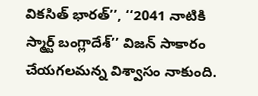వికసిత్ భారత్’’, ‘‘2041 నాటికి స్మార్ట్ బంగ్లాదేశ్’’ విజన్ సాకారం చేయగలమన్న విశ్వాసం నాకుంది.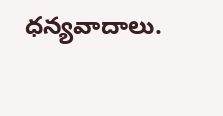ధన్యవాదాలు.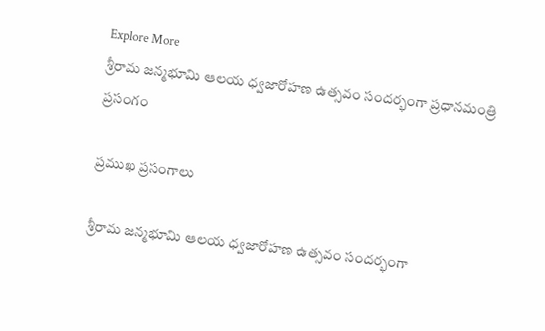Explore More
శ్రీరామ జన్మభూమి ఆలయ ధ్వజారోహణ ఉత్సవం సందర్భంగా ప్రధానమంత్రి ప్రసంగం

ప్రముఖ ప్రసంగాలు

శ్రీరామ జన్మభూమి ఆలయ ధ్వజారోహణ ఉత్సవం సందర్భంగా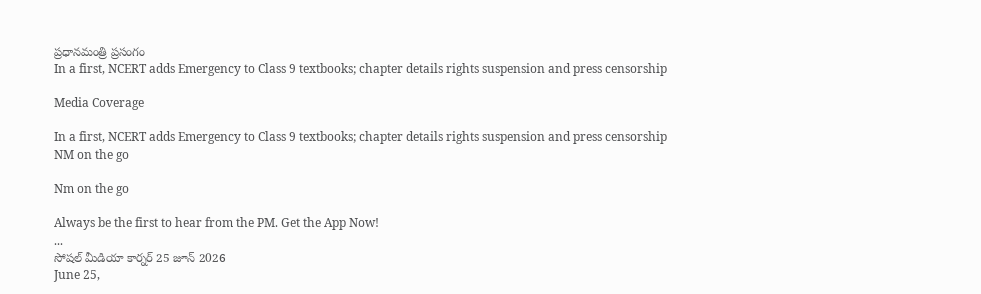ప్రధానమంత్రి ప్రసంగం
In a first, NCERT adds Emergency to Class 9 textbooks; chapter details rights suspension and press censorship

Media Coverage

In a first, NCERT adds Emergency to Class 9 textbooks; chapter details rights suspension and press censorship
NM on the go

Nm on the go

Always be the first to hear from the PM. Get the App Now!
...
సోషల్ మీడియా కార్నర్ 25 జూన్ 2026
June 25,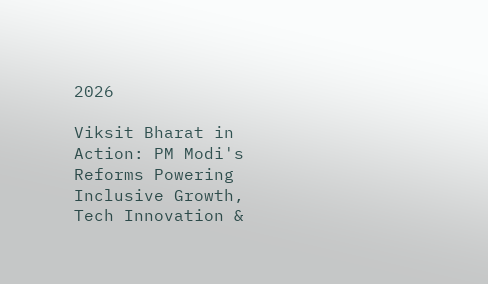2026

Viksit Bharat in Action: PM Modi's Reforms Powering Inclusive Growth, Tech Innovation &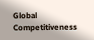Global Competitiveness